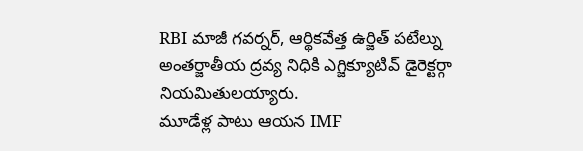RBI మాజీ గవర్నర్, ఆర్థికవేత్త ఉర్జిత్ పటేల్ను అంతర్జాతీయ ద్రవ్య నిధికి ఎగ్జిక్యూటివ్ డైరెక్టర్గా నియమితులయ్యారు.
మూడేళ్ల పాటు ఆయన IMF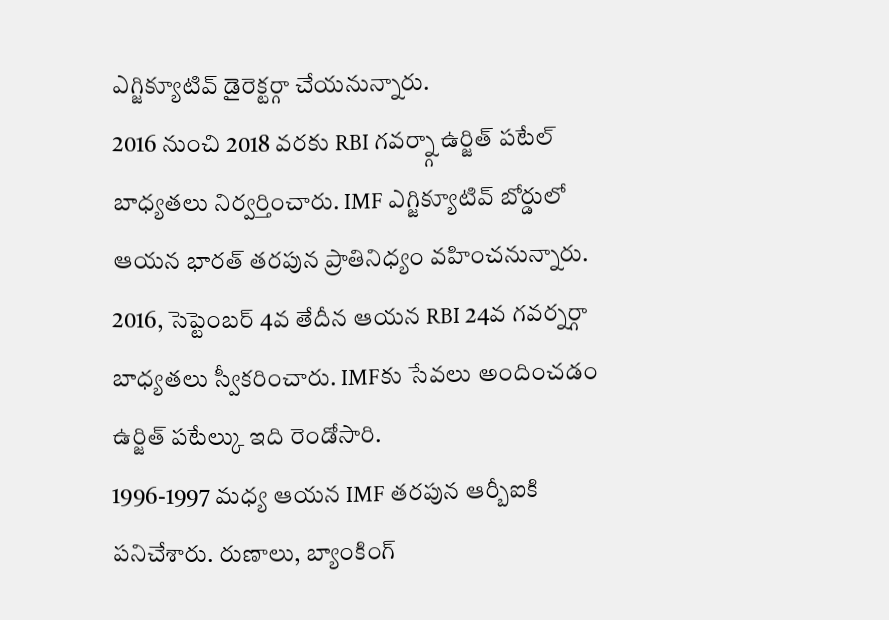ఎగ్జిక్యూటివ్ డైరెక్టర్గా చేయనున్నారు.
2016 నుంచి 2018 వరకు RBI గవర్న్గా ఉర్జిత్ పటేల్ బాధ్యతలు నిర్వర్తించారు. IMF ఎగ్జిక్యూటివ్ బోర్డులో ఆయన భారత్ తరపున ప్రాతినిధ్యం వహించనున్నారు.
2016, సెప్టెంబర్ 4వ తేదీన ఆయన RBI 24వ గవర్నర్గా బాధ్యతలు స్వీకరించారు. IMFకు సేవలు అందించడం ఉర్జిత్ పటేల్కు ఇది రెండోసారి.
1996-1997 మధ్య ఆయన IMF తరపున ఆర్బీఐకి పనిచేశారు. రుణాలు, బ్యాంకింగ్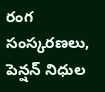రంగ సంస్కరణలు, పెన్షన్ నిధుల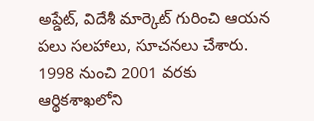అప్డేట్, విదేశీ మార్కెట్ గురించి ఆయన పలు సలహాలు, సూచనలు చేశారు.
1998 నుంచి 2001 వరకు ఆర్థికశాఖలోని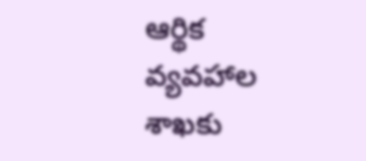ఆర్థిక వ్యవహాల శాఖకు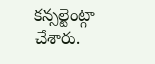కన్సల్టెంట్గా చేశారు.